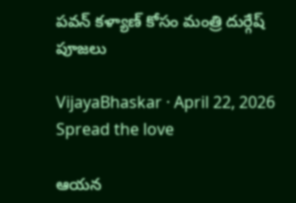ప‌వ‌న్ క‌ళ్యాణ్ కోసం మంత్రి దుర్గేష్ పూజ‌లు

VijayaBhaskar · April 22, 2026
Spread the love

ఆయ‌న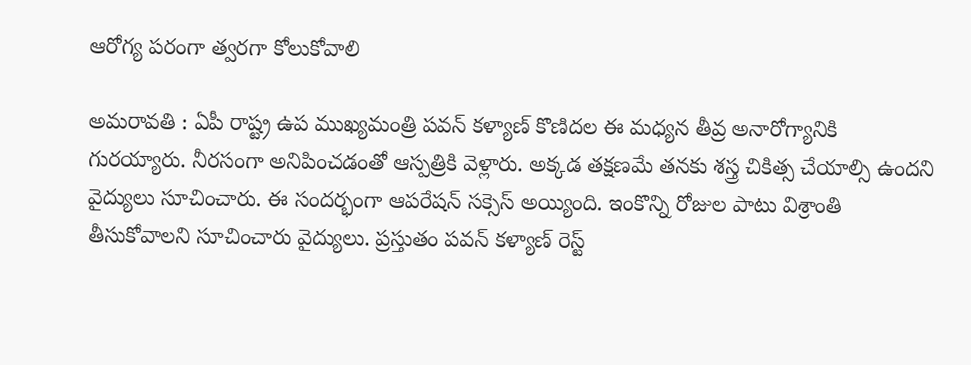ఆరోగ్య ప‌రంగా త్వ‌ర‌గా కోలుకోవాలి

అమ‌రావ‌తి : ఏపీ రాష్ట్ర ఉప ముఖ్య‌మంత్రి ప‌వ‌న్ క‌ళ్యాణ్ కొణిద‌ల ఈ మ‌ధ్య‌న తీవ్ర అనారోగ్యానికి గుర‌య్యారు. నీర‌సంగా అనిపించ‌డంతో ఆస్ప‌త్రికి వెళ్లారు. అక్క‌డ త‌క్ష‌ణ‌మే త‌న‌కు శ‌స్త్ర చికిత్స చేయాల్సి ఉంద‌ని వైద్యులు సూచించారు. ఈ సంద‌ర్భంగా ఆప‌రేష‌న్ స‌క్సెస్ అయ్యింది. ఇంకొన్ని రోజుల పాటు విశ్రాంతి తీసుకోవాల‌ని సూచించారు వైద్యులు. ప్ర‌స్తుతం ప‌వ‌న్ క‌ళ్యాణ్ రెస్ట్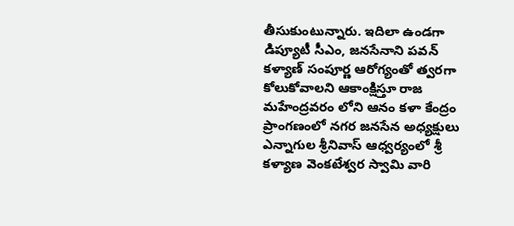తీసుకుంటున్నారు. ఇదిలా ఉండ‌గా డిప్యూటీ సీఎం, జ‌న‌సేనాని పవన్ కళ్యాణ్ సంపూర్ణ ఆరోగ్యంతో త్వరగా కోలుకోవాలని ఆకాంక్షిస్తూ రాజ మహేంద్రవరం లోని ఆనం కళా కేంద్రం ప్రాంగణంలో నగర జనసేన అధ్యక్షులు ఎన్నాగుల శ్రీనివాస్ ఆధ్వర్యంలో శ్రీ కళ్యాణ వెంకటేశ్వర స్వామి వారి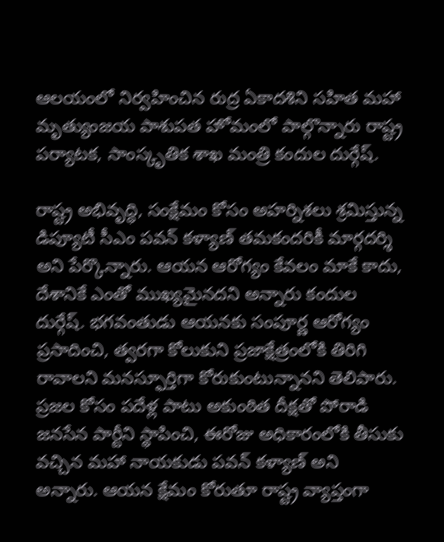ఆలయంలో నిర్వహించిన రుద్ర ఏకాదశిని సహిత మహా మృత్యుంజయ పాశుపత హోమంలో పాల్గొన్నారు రాష్ట్ర ప‌ర్యాట‌క‌, సాంస్కృతిక శాఖ మంత్రి కందుల దుర్గేష్‌.

రాష్ట్ర అభివృద్ధి, సంక్షేమం కోసం అహర్నిశలు శ్రమిస్తున్న డిప్యూటీ సీఎం పవన్ కళ్యాణ్ త‌మ‌కంద‌రికీ మార్గదర్శి అని పేర్కొన్నారు. ఆయన ఆరోగ్యం కేవలం మాకే కాదు, దేశానికే ఎంతో ముఖ్యమైనదని అన్నారు కందుల దుర్గేష్‌. భగవంతుడు ఆయనకు సంపూర్ణ ఆరోగ్యం ప్రసాదించి, త్వరగా కోలుకుని ప్రజాక్షేత్రంలోకి తిరిగి రావాలని మనస్ఫూర్తిగా కోరుకుంటున్నానని తెలిపారు. ప్రజల కోసం పదేళ్ల పాటు అకుంఠిత దీక్షతో పోరాడి జనసేన పార్టీని స్థాపించి, ఈరోజు అధికారంలోకి తీసుకు వచ్చిన మహా నాయకుడు పవన్ కళ్యాణ్ అని అన్నారు. ఆయ‌న‌ క్షేమం కోరుతూ రాష్ట్ర వ్యాప్తంగా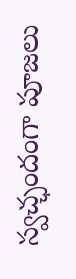స్వచ్ఛందంగా పూజలు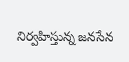నిర్వహిస్తున్న జనసేన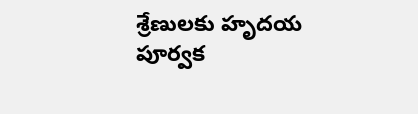శ్రేణులకు హృదయ పూర్వక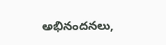అభినందనలు,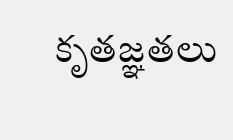కృతజ్ఞతలు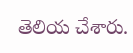తెలియ చేశారు.